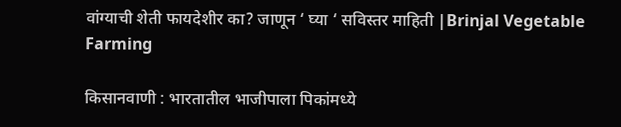वांग्याची शेती फायदेशीर का? जाणून ‘ घ्या ‘ सविस्तर माहिती |Brinjal Vegetable Farming

किसानवाणी : भारतातील भाजीपाला पिकांमध्ये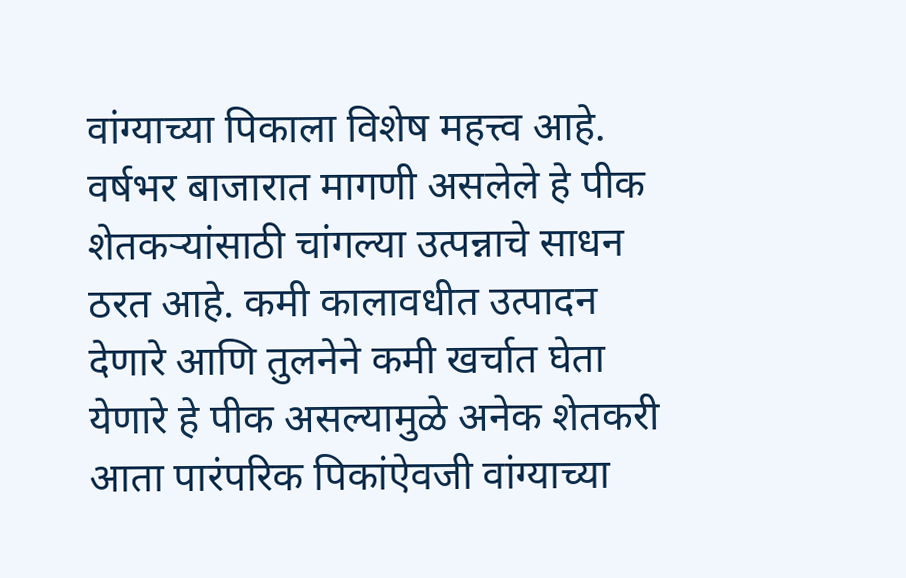वांग्याच्या पिकाला विशेष महत्त्व आहे. वर्षभर बाजारात मागणी असलेले हे पीक शेतकऱ्यांसाठी चांगल्या उत्पन्नाचे साधन ठरत आहे. कमी कालावधीत उत्पादन देणारे आणि तुलनेने कमी खर्चात घेता येणारे हे पीक असल्यामुळे अनेक शेतकरी आता पारंपरिक पिकांऐवजी वांग्याच्या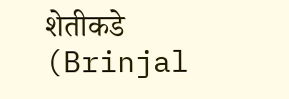शेतीकडे (Brinjal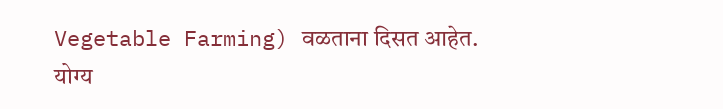Vegetable Farming) वळताना दिसत आहेत. योग्य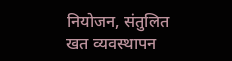नियोजन, संतुलित खत व्यवस्थापन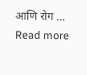आणि रोग … Read more